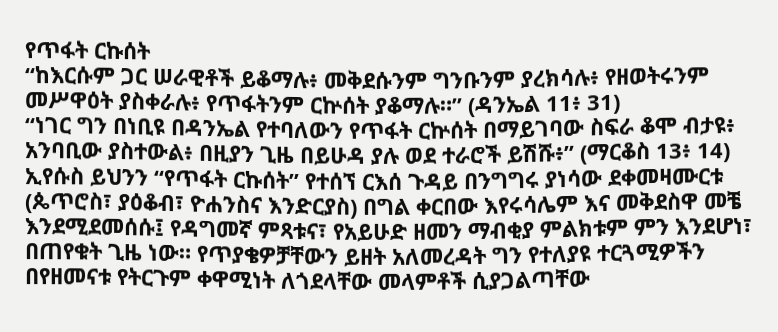የጥፋት ርኩሰት
“ከእርሱም ጋር ሠራዊቶች ይቆማሉ፥ መቅደሱንም ግንቡንም ያረክሳሉ፥ የዘወትሩንም መሥዋዕት ያስቀራሉ፥ የጥፋትንም ርኵሰት ያቆማሉ።” (ዳንኤል 11፥ 31)
“ነገር ግን በነቢዩ በዳንኤል የተባለውን የጥፋት ርኵሰት በማይገባው ስፍራ ቆሞ ብታዩ፥ አንባቢው ያስተውል፥ በዚያን ጊዜ በይሁዳ ያሉ ወደ ተራሮች ይሽሹ፥” (ማርቆስ 13፥ 14)
ኢየሱስ ይህንን “የጥፋት ርኩሰት” የተሰኘ ርእሰ ጉዳይ በንግግሩ ያነሳው ደቀመዛሙርቱ (ጴጥሮስ፣ ያዕቆብ፣ ዮሐንስና እንድርያስ) በግል ቀርበው እየሩሳሌም እና መቅደስዋ መቼ እንደሚደመሰሱ፤ የዳግመኛ ምጻቱና፣ የአይሁድ ዘመን ማብቂያ ምልክቱም ምን እንደሆነ፣ በጠየቁት ጊዜ ነው። የጥያቄዎቻቸውን ይዘት አለመረዳት ግን የተለያዩ ተርጓሚዎችን በየዘመናቱ የትርጉም ቀዋሚነት ለጎደላቸው መላምቶች ሲያጋልጣቸው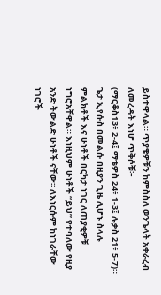ይስተዋላል። ጥያቄዎቹን ከምስስለ ወንጌላት አቀራረብ ለመረዳት እነሆ ጥቅሶቹ፦
(ማርቆስ13፥ 2-4፤ ማቴዎስ 24፥ 1-3፤ ሉቃስ 21፥ 5-7)።
ጌታ ኢየሱስ በመልሱ በዚያን ጊዜ ሊሆኑ ስላሉ ምልክቶች እና ሁነቶች በርካታ ነገር ለጠያቂዎቹ ነግሮአቸዋል። እነዚህም ሁነቶች “ይህ” የተባለው የዚያ አንድ ትውልድ ሁነቶች ናቸው፡፡ ለእነርሱም ከነገራቸው ነገሮች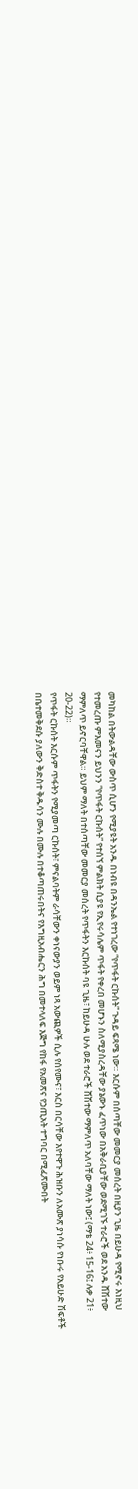መካከል በትውልዳቸው ውስጥ ሲሆን የሚያዩት አንዱ በነብዩ በዳንኤል የተነገረው “የጥፋት ርኩሰት” ጉዳይ ፍጻሜ ነው። እርሱም በሰጣቸው መመርያ መሰረት በዚያን ጊዜ በይሁዳ የሚኖሩ እነዚህ የተመረጡ ምእመናን ይህንን “የጥፋት ርኩሰት” የተሰኘ ምልክት ሲያዩ የኢየሩሳሌም ጥፋት የቀረበ መሆኑን ስለሚያስረዳቸው ያኔውኑ ፈጥነው በአቅራቢያቸው ወደሚገኙ ተራሮች ወደ አንዱ ሸሽተው ማምለጥ ይኖርባቸዋል። ይህም ማለት በተሰጣቸው መመርያ መሰረት የጥፋትን እርኩሰት ባዩ ጊዜ፣ ከይሁዳ ሁሉ ወደ ተራሮች ሸሽተው ማምለጥ አለባቸው ማለት ነው፤ (ማቴ 24፥ 15-16፤ ሉቃ 21፥ 20-22)።
የጥፋት ርኩሰት እርሱም ጥፋትን የሚያመጣ ርኩሰት፣ ምናልባትም ራሳቸውን ቀነናውያን ወይም ነጻ አውጪዎች ሲሉ የሰየሙና፣ እርስ በርሳቸው እየተዋጉ ሕዝቡን ለአሙጽ ያነሳሱ የነቡሩ የአይሁድ ሽፍቶች በቤተመቅደሱ ያለውን ቅድስተ ቅዱሳን ሙሉ በሙሉ በተቆጣጠሩበትና የእግዚአብሔርን ሕግ በመተላለፍ እጅግ የከፋ የአመጽና የኃጢአት ተግባር በሚፈጽሙበት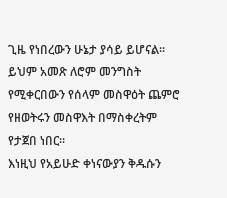ጊዜ የነበረውን ሁኔታ ያሳይ ይሆናል። ይህም አመጽ ለሮም መንግስት የሚቀርበውን የሰላም መስዋዕት ጨምሮ የዘወትሩን መስዋእት በማስቀረትም የታጀበ ነበር።
እነዚህ የአይሁድ ቀነናውያን ቅዱሱን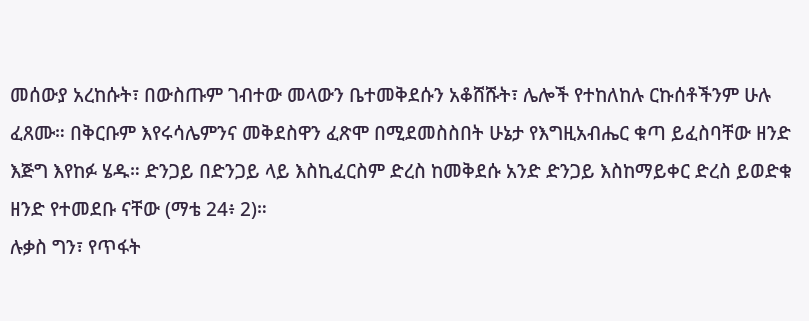መሰውያ አረከሱት፣ በውስጡም ገብተው መላውን ቤተመቅደሱን አቆሸሹት፣ ሌሎች የተከለከሉ ርኩሰቶችንም ሁሉ ፈጸሙ። በቅርቡም እየሩሳሌምንና መቅደስዋን ፈጽሞ በሚደመስስበት ሁኔታ የእግዚአብሔር ቁጣ ይፈስባቸው ዘንድ እጅግ እየከፉ ሄዱ። ድንጋይ በድንጋይ ላይ እስኪፈርስም ድረስ ከመቅደሱ አንድ ድንጋይ እስከማይቀር ድረስ ይወድቁ ዘንድ የተመደቡ ናቸው (ማቴ 24፥ 2)።
ሉቃስ ግን፣ የጥፋት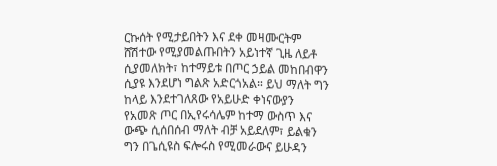ርኩሰት የሚታይበትን እና ደቀ መዛሙርትም ሸሽተው የሚያመልጡበትን አይነተኛ ጊዜ ለይቶ ሲያመለክት፣ ከተማይቱ በጦር ኃይል መከበብዋን ሲያዩ እንደሆነ ግልጽ አድርጎአል። ይህ ማለት ግን ከላይ እንደተገለጸው የአይሁድ ቀነናውያን የአመጽ ጦር በኢየሩሳሌም ከተማ ውስጥ እና ውጭ ሲሰበሰብ ማለት ብቻ አይደለም፣ ይልቁን ግን በጌሲዩስ ፍሎሩስ የሚመራውና ይሁዳን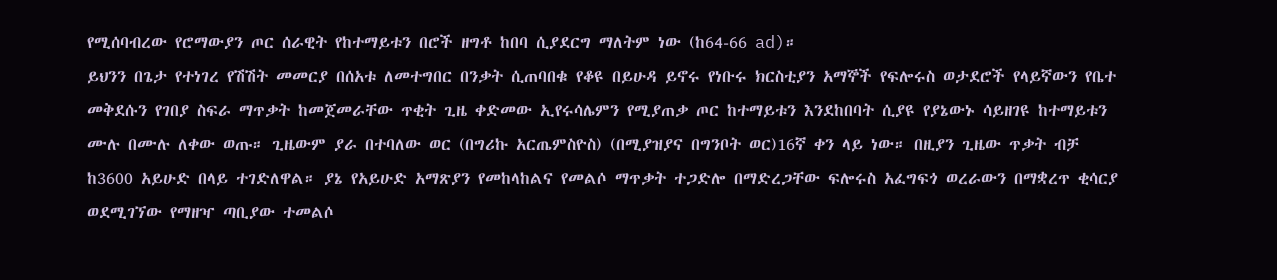የሚሰባብረው የሮማውያን ጦር ሰራዊት የከተማይቱን በሮች ዘግቶ ከበባ ሲያደርግ ማለትም ነው (ከ64-66 ad)።
ይህንን በጌታ የተነገረ የሽሽት መመርያ በሰአቱ ለመተግበር በንቃት ሲጠባበቁ የቆዩ በይሁዳ ይኖሩ የነቡሩ ክርስቲያን አማኞች የፍሎሩስ ወታደሮች የላይኛውን የቤተ መቅደሱን የገበያ ስፍራ ማጥቃት ከመጀመራቸው ጥቂት ጊዜ ቀድመው ኢየሩሳሌምን የሚያጠቃ ጦር ከተማይቱን እንደከበባት ሲያዩ የያኔውኑ ሳይዘገዩ ከተማይቱን ሙሉ በሙሉ ለቀው ወጡ። ጊዜውም ያራ በተባለው ወር (በግሪኩ አርጤምስዮስ) (በሚያዝያና በግንቦት ወር)16ኛ ቀን ላይ ነው። በዚያን ጊዜው ጥቃት ብቻ ከ3600 አይሁድ በላይ ተገድለዋል። ያኔ የአይሁድ አማጽያን የመከላከልና የመልሶ ማጥቃት ተጋድሎ በማድረጋቸው ፍሎሩስ አፈግፍጎ ወረራውን በማቋረጥ ቂሳርያ ወደሚገኘው የማዘዣ ጣቢያው ተመልሶ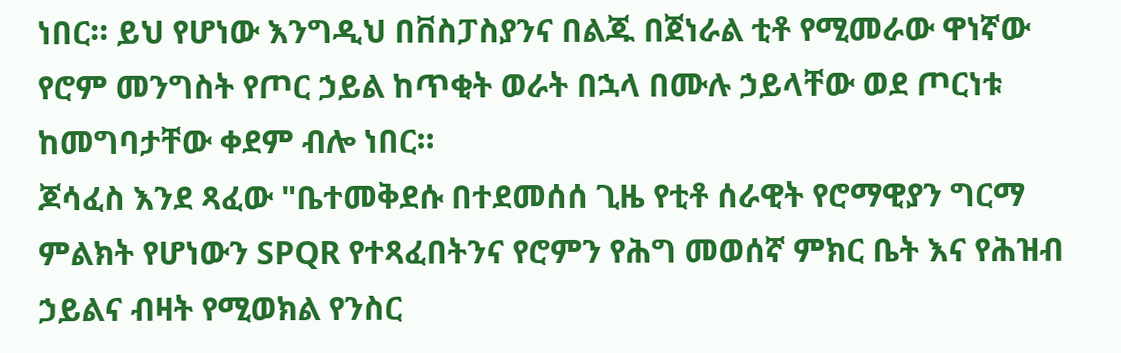ነበር። ይህ የሆነው እንግዲህ በቨስፓስያንና በልጁ በጀነራል ቲቶ የሚመራው ዋነኛው የሮም መንግስት የጦር ኃይል ከጥቂት ወራት በኋላ በሙሉ ኃይላቸው ወደ ጦርነቱ ከመግባታቸው ቀደም ብሎ ነበር።
ጆሳፈስ እንደ ጻፈው "ቤተመቅደሱ በተደመሰሰ ጊዜ የቲቶ ሰራዊት የሮማዊያን ግርማ ምልክት የሆነውን SPQR የተጻፈበትንና የሮምን የሕግ መወሰኛ ምክር ቤት እና የሕዝብ ኃይልና ብዛት የሚወክል የንስር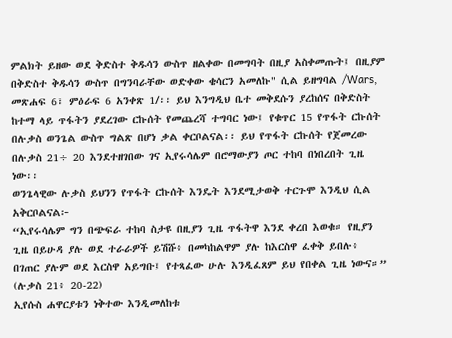ምልክት ይዘው ወደ ቅድስተ ቅዱሳን ውስጥ ዘልቀው በመግባት በዚያ አስቀመጡት፤ በዚያም በቅድስተ ቅዱሳን ውስጥ በግንባራቸው ወድቀው ቄሳርን አመለኩ" ሲል ይዘግባል /Wars, መጽሐፍ 6፣ ምዕራፍ 6 አንቀጽ 1/፡፡ ይህ እንግዲህ ቤተ መቅደሱን ያረከሰና በቅድስት ከተማ ላይ ጥፋትን ያደረገው ርኩሰት የመጨረሻ ተግባር ነው፤ የቁጥር 15 የጥፋት ርኩሰት በሉቃስ ወንጌል ውስጥ ግልጽ በሆነ ቃል ቀርቦልናል፡፡ ይህ የጥፋት ርኩሰት የጀመረው በሉቃስ 21÷ 20 እንደተዘገበው ገና ኢየሩሳሌም በሮማውያን ጦር ተከባ በነበረበት ጊዜ ነው፡፡
ወንጌላዊው ሉቃስ ይህንን የጥፋት ርኩሰት እንዴት እንደሚታወቅ ተርጉሞ እንዲህ ሲል አቅርቦልናል፦
“ኢየሩሳሌም ግን በጭፍራ ተከባ ስታዩ በዚያን ጊዜ ጥፋትዋ እንደ ቀረበ እወቁ። የዚያን ጊዜ በይሁዳ ያሉ ወደ ተራራዎች ይሽሹ፥ በመካከልዋም ያሉ ከእርስዋ ፈቀቅ ይበሉ፥ በገጠር ያሉም ወደ እርስዋ አይግቡ፤ የተጻፈው ሁሉ እንዲፈጸም ይህ የበቀል ጊዜ ነውና።” (ሉቃስ 21፥ 20-22)
ኢየሱስ ሐዋርያቱን ነቅተው እንዲመለከቱ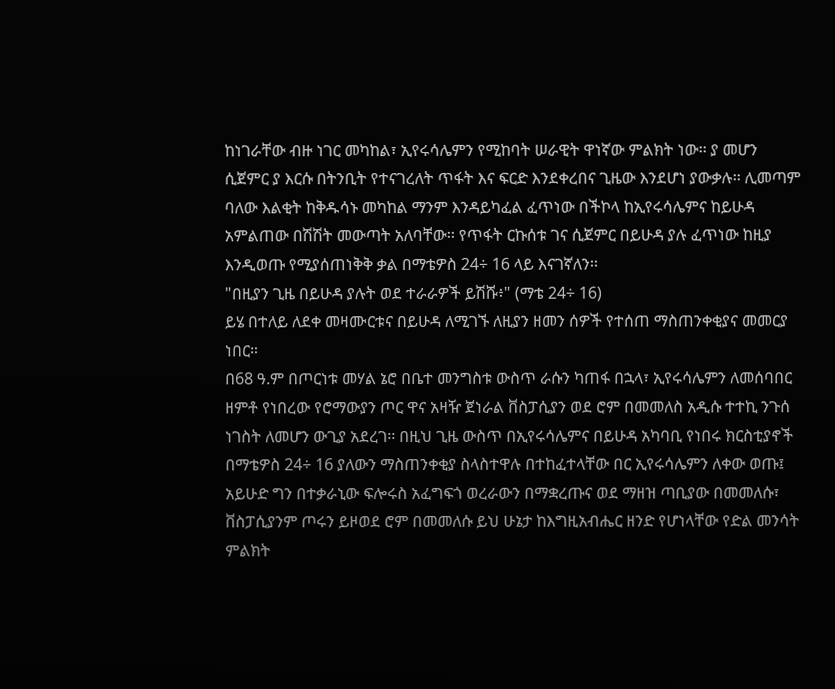ከነገራቸው ብዙ ነገር መካከል፣ ኢየሩሳሌምን የሚከባት ሠራዊት ዋነኛው ምልክት ነው፡፡ ያ መሆን ሲጀምር ያ እርሱ በትንቢት የተናገረለት ጥፋት እና ፍርድ እንደቀረበና ጊዜው እንደሆነ ያውቃሉ፡፡ ሊመጣም ባለው እልቂት ከቅዱሳኑ መካከል ማንም እንዳይካፈል ፈጥነው በችኮላ ከኢየሩሳሌምና ከይሁዳ አምልጠው በሽሽት መውጣት አለባቸው፡፡ የጥፋት ርኩሰቱ ገና ሲጀምር በይሁዳ ያሉ ፈጥነው ከዚያ እንዲወጡ የሚያሰጠነቅቅ ቃል በማቴዎስ 24÷ 16 ላይ እናገኛለን፡፡
"በዚያን ጊዜ በይሁዳ ያሉት ወደ ተራራዎች ይሽሹ፥" (ማቴ 24÷ 16)
ይሄ በተለይ ለደቀ መዛሙርቱና በይሁዳ ለሚገኙ ለዚያን ዘመን ሰዎች የተሰጠ ማስጠንቀቂያና መመርያ ነበር።
በ68 ዓ.ም በጦርነቱ መሃል ኔሮ በቤተ መንግስቱ ውስጥ ራሱን ካጠፋ በኋላ፣ ኢየሩሳሌምን ለመሰባበር ዘምቶ የነበረው የሮማውያን ጦር ዋና አዛዥ ጀነራል ቨስፓሲያን ወደ ሮም በመመለስ አዲሱ ተተኪ ንጉሰ ነገስት ለመሆን ውጊያ አደረገ፡፡ በዚህ ጊዜ ውስጥ በኢየሩሳሌምና በይሁዳ አካባቢ የነበሩ ክርስቲያኖች በማቴዎስ 24÷ 16 ያለውን ማስጠንቀቂያ ስላስተዋሉ በተከፈተላቸው በር ኢየሩሳሌምን ለቀው ወጡ፤ አይሁድ ግን በተቃራኒው ፍሎሩስ አፈግፍጎ ወረራውን በማቋረጡና ወደ ማዘዝ ጣቢያው በመመለሱ፣ ቨስፓሲያንም ጦሩን ይዞወደ ሮም በመመለሱ ይህ ሁኔታ ከእግዚአብሔር ዘንድ የሆነላቸው የድል መንሳት ምልክት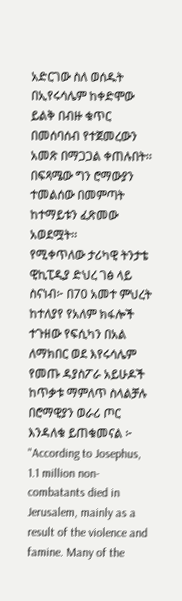አድርገው ስለ ወሰዱት በኢየሩሳሌም ከቀድሞው ይልቅ በብዙ ቁጥር በመሰባሰብ የተጀመረውን አመጽ በማጋጋል ቀጠሉበት፡፡ በፍጻሜው ግን ሮማውያን ተመልሰው በመምጣት ከተማይቱን ፈጽመው አወደሟት፡፡
የሚቀጥለው ታሪካዊ ትንታቴ ዊኪፒዲያ ድህረ ገፅ ላይ ስናነብ፦ በ70 አመተ ምህረት ከተለያየ የአለም ክፋሎች ተጉዘው የፍሲካን በአል ለማክበር ወደ እየሩሳሌም የመጡ ዳያስፖራ አይሁዶች ከጥቃቱ ማምለጥ ስላልቻሉ በሮማዊያን ወራሪ ጦር እንዳለቁ ይጠቁመናል ፦
"According to Josephus, 1.1 million non-combatants died in Jerusalem, mainly as a result of the violence and famine. Many of the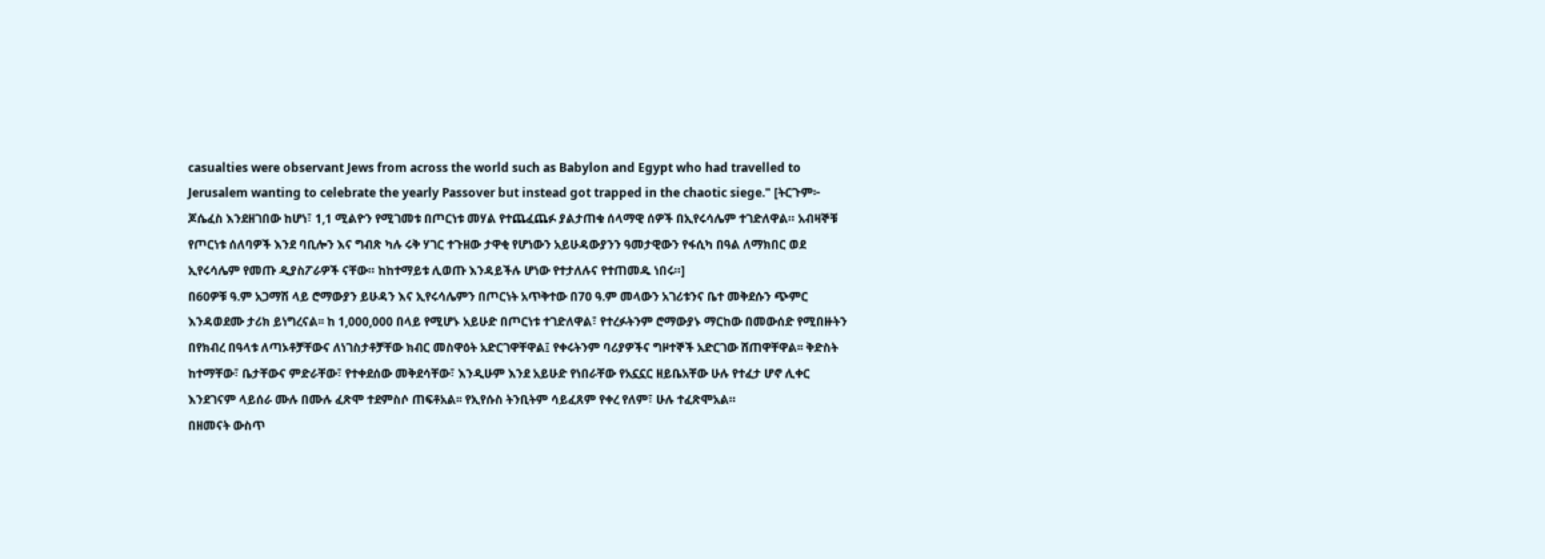casualties were observant Jews from across the world such as Babylon and Egypt who had travelled to Jerusalem wanting to celebrate the yearly Passover but instead got trapped in the chaotic siege." [ትርጉም፦ ጆሴፈስ እንደዘገበው ከሆነ፣ 1,1 ሚልዮን የሚገመቱ በጦርነቱ መሃል የተጨፈጨፉ ያልታጠቁ ሰላማዊ ሰዎች በኢየሩሳሌም ተገድለዋል። አብዛኞቹ የጦርነቱ ሰለባዎች እንደ ባቢሎን እና ግብጽ ካሉ ሩቅ ሃገር ተጉዘው ታዋቂ የሆነውን አይሁዳውያንን ዓመታዊውን የፋሲካ በዓል ለማክበር ወደ ኢየሩሳሌም የመጡ ዲያስፖራዎች ናቸው። ከከተማይቱ ሊወጡ እንዳይችሉ ሆነው የተታለሉና የተጠመዱ ነበሩ።]
በ60ዎቹ ዓ.ም አጋማሽ ላይ ሮማውያን ይሁዳን እና ኢየሩሳሌምን በጦርነት አጥቅተው በ70 ዓ.ም መላውን አገሪቱንና ቤተ መቅደሱን ጭምር እንዳወደሙ ታሪክ ይነግረናል፡፡ ከ 1,000,000 በላይ የሚሆኑ አይሁድ በጦርነቱ ተገድለዋል፣ የተረፉትንም ሮማውያኑ ማርከው በመውሰድ የሚበዙትን በየክብረ በዓላቱ ለጣኦቶቻቸውና ለነገስታቶቻቸው ክብር መስዋዕት አድርገዋቸዋል፤ የቀሩትንም ባሪያዎችና ግዞተኞች አድርገው ሸጠዋቸዋል፡፡ ቅድስት ከተማቸው፣ ቤታቸውና ምድራቸው፣ የተቀደሰው መቅደሳቸው፣ እንዲሁም እንደ አይሁድ የነበራቸው የአኗኗር ዘይቤአቸው ሁሉ የተፈታ ሆኖ ሊቀር እንደገናም ላይሰራ ሙሉ በሙሉ ፈጽሞ ተደምስሶ ጠፍቶአል፡፡ የኢየሱስ ትንቢትም ሳይፈጸም የቀረ የለም፣ ሁሉ ተፈጽሞአል።
በዘመናት ውስጥ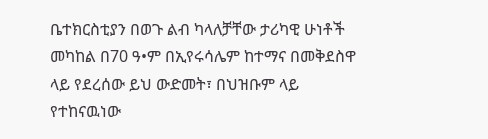ቤተክርስቲያን በወጉ ልብ ካላለቻቸው ታሪካዊ ሁነቶች መካከል በ70 ዓ•ም በኢየሩሳሌም ከተማና በመቅደስዋ ላይ የደረሰው ይህ ውድመት፣ በህዝቡም ላይ የተከናዉነው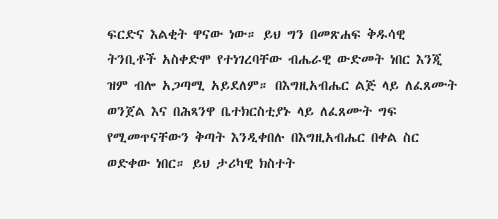ፍርድና እልቂት ዋናው ነው። ይህ ግን በመጽሐፍ ቅዱሳዊ ትንቢቶች አስቀድሞ የተነገረባቸው ብሔራዊ ውድመት ነበር እንጂ ዝም ብሎ አጋጣሚ አይደለም። በእግዚአብሔር ልጅ ላይ ለፈጸሙት ወንጀል እና በሕጻንዋ ቤተክርስቲያኑ ላይ ለፈጸሙት ግፍ የሚመጥናቸውን ቅጣት እንዲቀበሉ በእግዚአብሔር በቀል ስር ወድቀው ነበር። ይህ ታሪካዊ ክስተት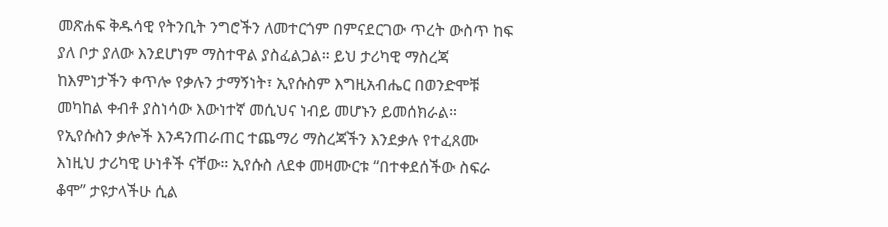መጽሐፍ ቅዱሳዊ የትንቢት ንግሮችን ለመተርጎም በምናደርገው ጥረት ውስጥ ከፍ ያለ ቦታ ያለው እንደሆነም ማስተዋል ያስፈልጋል። ይህ ታሪካዊ ማስረጃ ከእምነታችን ቀጥሎ የቃሉን ታማኝነት፣ ኢየሱስም እግዚአብሔር በወንድሞቹ መካከል ቀብቶ ያስነሳው እውነተኛ መሲህና ነብይ መሆኑን ይመሰክራል። የኢየሱስን ቃሎች እንዳንጠራጠር ተጨማሪ ማስረጃችን እንደቃሉ የተፈጸሙ እነዚህ ታሪካዊ ሁነቶች ናቸው። ኢየሱስ ለደቀ መዛሙርቱ “በተቀደሰችው ስፍራ ቆሞ” ታዩታላችሁ ሲል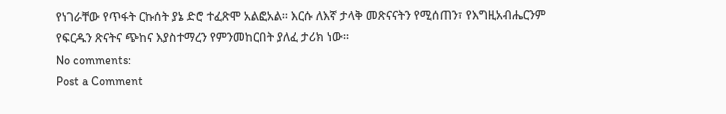የነገራቸው የጥፋት ርኩሰት ያኔ ድሮ ተፈጽሞ አልፎአል። እርሱ ለእኛ ታላቅ መጽናናትን የሚሰጠን፣ የእግዚአብሔርንም የፍርዱን ጽናትና ጭከና እያስተማረን የምንመከርበት ያለፈ ታሪክ ነው።
No comments:
Post a Comment